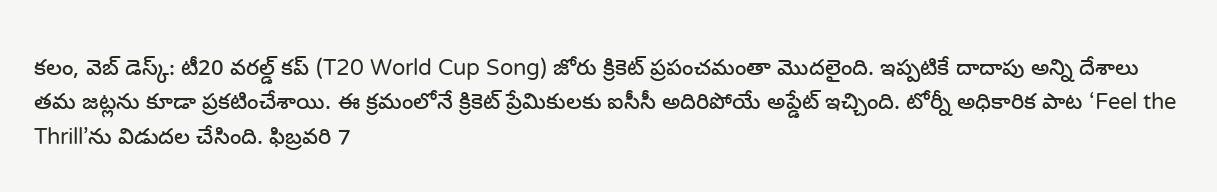కలం, వెబ్ డెస్క్: టీ20 వరల్డ్ కప్ (T20 World Cup Song) జోరు క్రికెట్ ప్రపంచమంతా మొదలైంది. ఇప్పటికే దాదాపు అన్ని దేశాలు తమ జట్లను కూడా ప్రకటించేశాయి. ఈ క్రమంలోనే క్రికెట్ ప్రేమికులకు ఐసీసీ అదిరిపోయే అప్డేట్ ఇచ్చింది. టోర్నీ అధికారిక పాట ‘Feel the Thrill’ను విడుదల చేసింది. ఫిబ్రవరి 7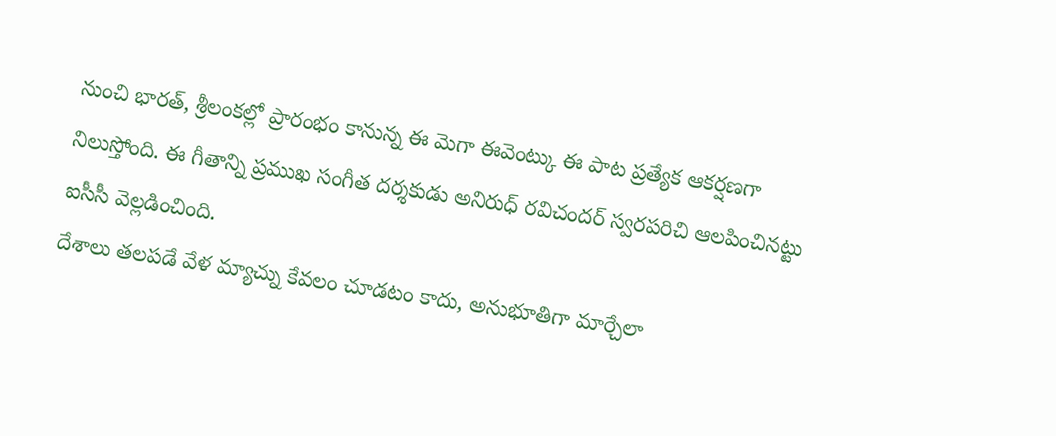నుంచి భారత్, శ్రీలంకల్లో ప్రారంభం కానున్న ఈ మెగా ఈవెంట్కు ఈ పాట ప్రత్యేక ఆకర్షణగా నిలుస్తోంది. ఈ గీతాన్ని ప్రముఖ సంగీత దర్శకుడు అనిరుధ్ రవిచందర్ స్వరపరిచి ఆలపించినట్టు ఐసీసీ వెల్లడించింది.
దేశాలు తలపడే వేళ మ్యాచ్ను కేవలం చూడటం కాదు, అనుభూతిగా మార్చేలా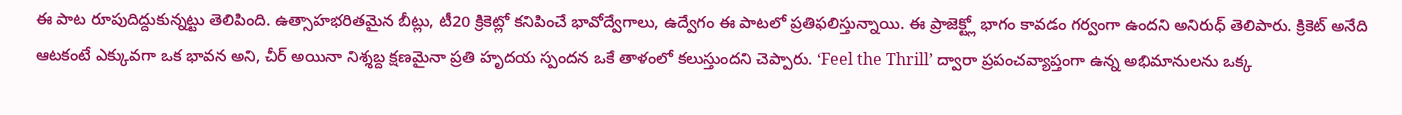ఈ పాట రూపుదిద్దుకున్నట్టు తెలిపింది. ఉత్సాహభరితమైన బీట్లు, టీ20 క్రికెట్లో కనిపించే భావోద్వేగాలు, ఉద్వేగం ఈ పాటలో ప్రతిఫలిస్తున్నాయి. ఈ ప్రాజెక్ట్లో భాగం కావడం గర్వంగా ఉందని అనిరుధ్ తెలిపారు. క్రికెట్ అనేది ఆటకంటే ఎక్కువగా ఒక భావన అని, చీర్ అయినా నిశ్శబ్ద క్షణమైనా ప్రతి హృదయ స్పందన ఒకే తాళంలో కలుస్తుందని చెప్పారు. ‘Feel the Thrill’ ద్వారా ప్రపంచవ్యాప్తంగా ఉన్న అభిమానులను ఒక్క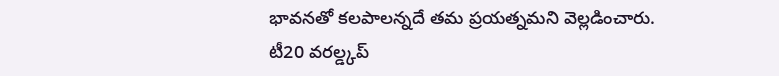భావనతో కలపాలన్నదే తమ ప్రయత్నమని వెల్లడించారు.
టీ20 వరల్డ్కప్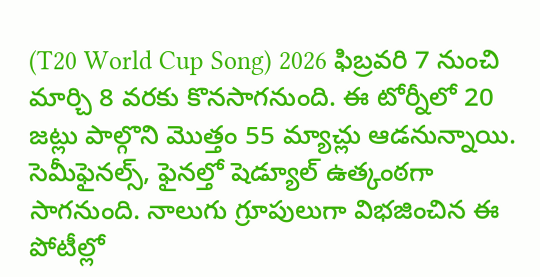(T20 World Cup Song) 2026 ఫిబ్రవరి 7 నుంచి మార్చి 8 వరకు కొనసాగనుంది. ఈ టోర్నీలో 20 జట్లు పాల్గొని మొత్తం 55 మ్యాచ్లు ఆడనున్నాయి. సెమీఫైనల్స్, ఫైనల్తో షెడ్యూల్ ఉత్కంఠగా సాగనుంది. నాలుగు గ్రూపులుగా విభజించిన ఈ పోటీల్లో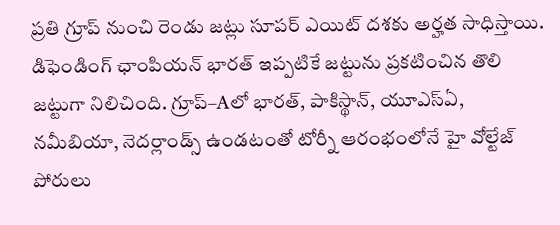ప్రతి గ్రూప్ నుంచి రెండు జట్లు సూపర్ ఎయిట్ దశకు అర్హత సాధిస్తాయి. డిఫెండింగ్ ఛాంపియన్ భారత్ ఇప్పటికే జట్టును ప్రకటించిన తొలి జట్టుగా నిలిచింది. గ్రూప్–Aలో భారత్, పాకిస్థాన్, యూఎస్ఏ, నమీబియా, నెదర్లాండ్స్ ఉండటంతో టోర్నీ ఆరంభంలోనే హై వోల్టేజ్ పోరులు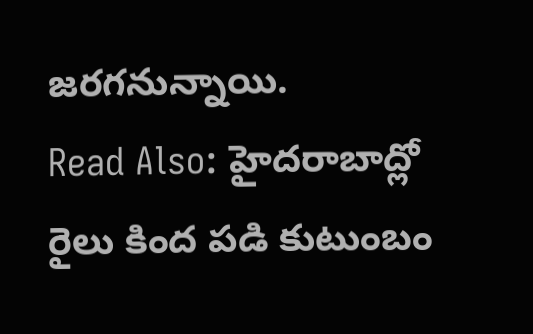జరగనున్నాయి.
Read Also: హైదరాబాద్లో రైలు కింద పడి కుటుంబం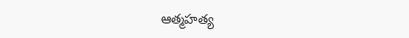ఆత్మహత్య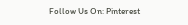Follow Us On: Pinterest